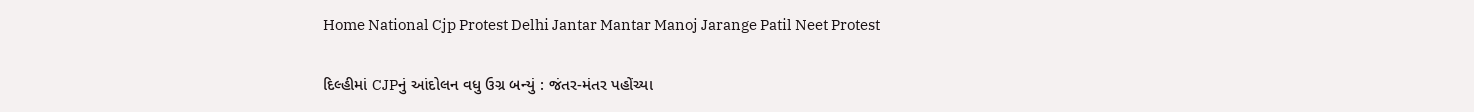Home National Cjp Protest Delhi Jantar Mantar Manoj Jarange Patil Neet Protest

દિલ્હીમાં CJPનું આંદોલન વધુ ઉગ્ર બન્યું : જંતર-મંતર પહોંચ્યા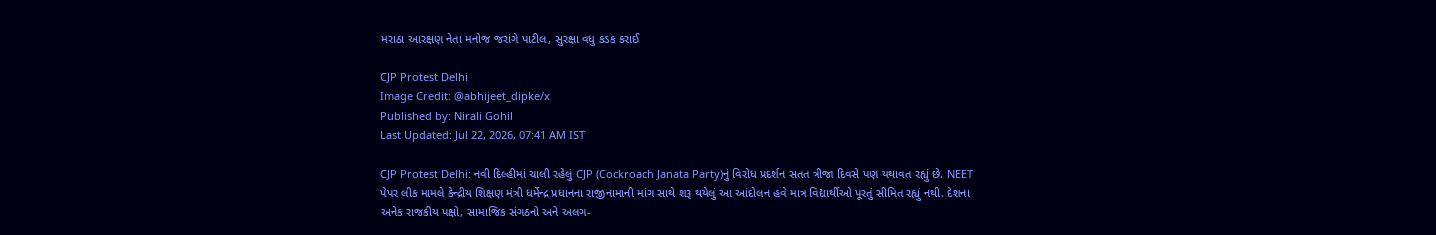મરાઠા આરક્ષણ નેતા મનોજ જરાંગે પાટીલ, સુરક્ષા વધુ કડક કરાઈ

CJP Protest Delhi
Image Credit: @abhijeet_dipke/x
Published by: Nirali Gohil
Last Updated: Jul 22, 2026, 07:41 AM IST

CJP Protest Delhi: નવી દિલ્હીમાં ચાલી રહેલું CJP (Cockroach Janata Party)નું વિરોધ પ્રદર્શન સતત ત્રીજા દિવસે પણ યથાવત રહ્યું છે. NEET પેપર લીક મામલે કેન્દ્રીય શિક્ષણ મંત્રી ધર્મેન્દ્ર પ્રધાનના રાજીનામાની માંગ સાથે શરૂ થયેલું આ આંદોલન હવે માત્ર વિદ્યાર્થીઓ પૂરતું સીમિત રહ્યું નથી. દેશના અનેક રાજકીય પક્ષો, સામાજિક સંગઠનો અને અલગ-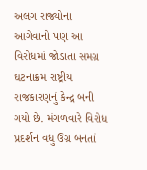અલગ રાજ્યોના આગેવાનો પણ આ વિરોધમાં જોડાતા સમગ્ર ઘટનાક્રમ રાષ્ટ્રીય રાજકારણનું કેન્દ્ર બની ગયો છે. મંગળવારે વિરોધ પ્રદર્શન વધુ ઉગ્ર બનતાં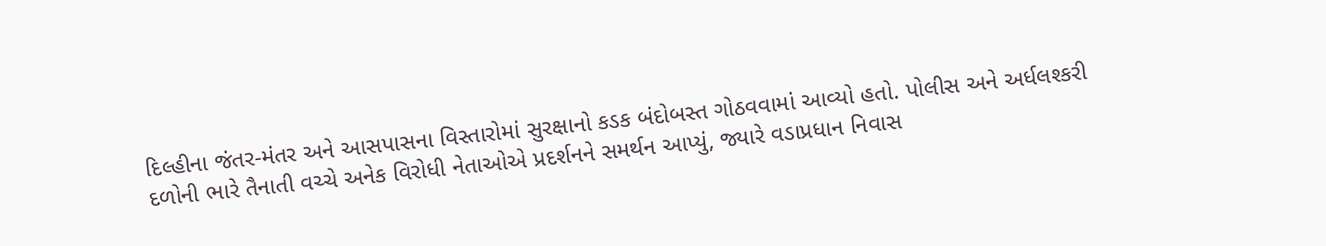દિલ્હીના જંતર-મંતર અને આસપાસના વિસ્તારોમાં સુરક્ષાનો કડક બંદોબસ્ત ગોઠવવામાં આવ્યો હતો. પોલીસ અને અર્ધલશ્કરી દળોની ભારે તૈનાતી વચ્ચે અનેક વિરોધી નેતાઓએ પ્રદર્શનને સમર્થન આપ્યું, જ્યારે વડાપ્રધાન નિવાસ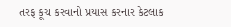તરફ કૂચ કરવાનો પ્રયાસ કરનાર કેટલાક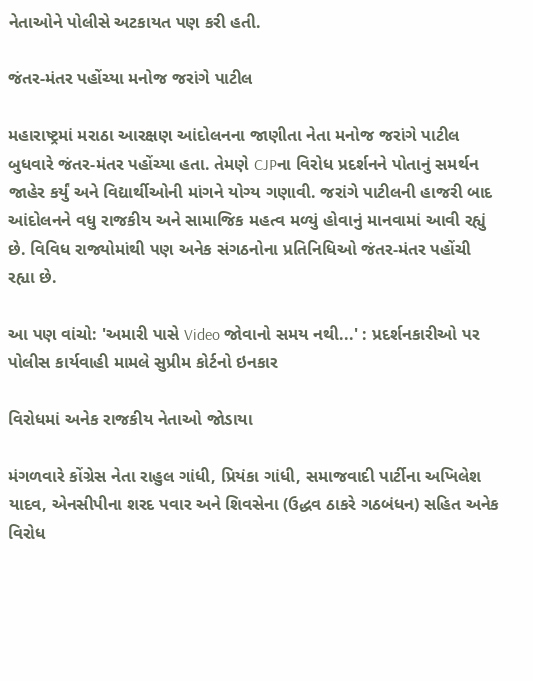નેતાઓને પોલીસે અટકાયત પણ કરી હતી.

જંતર-મંતર પહોંચ્યા મનોજ જરાંગે પાટીલ

મહારાષ્ટ્રમાં મરાઠા આરક્ષણ આંદોલનના જાણીતા નેતા મનોજ જરાંગે પાટીલ બુધવારે જંતર-મંતર પહોંચ્યા હતા. તેમણે CJPના વિરોધ પ્રદર્શનને પોતાનું સમર્થન જાહેર કર્યું અને વિદ્યાર્થીઓની માંગને યોગ્ય ગણાવી. જરાંગે પાટીલની હાજરી બાદ આંદોલનને વધુ રાજકીય અને સામાજિક મહત્વ મળ્યું હોવાનું માનવામાં આવી રહ્યું છે. વિવિધ રાજ્યોમાંથી પણ અનેક સંગઠનોના પ્રતિનિધિઓ જંતર-મંતર પહોંચી રહ્યા છે.

આ પણ વાંચો: 'અમારી પાસે Video જોવાનો સમય નથી...' : પ્રદર્શનકારીઓ પર પોલીસ કાર્યવાહી મામલે સુપ્રીમ કોર્ટનો ઇનકાર

વિરોધમાં અનેક રાજકીય નેતાઓ જોડાયા

મંગળવારે કોંગ્રેસ નેતા રાહુલ ગાંધી, પ્રિયંકા ગાંધી, સમાજવાદી પાર્ટીના અખિલેશ યાદવ, એનસીપીના શરદ પવાર અને શિવસેના (ઉદ્ધવ ઠાકરે ગઠબંધન) સહિત અનેક વિરોધ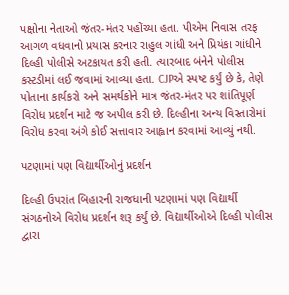પક્ષોના નેતાઓ જંતર-મંતર પહોંચ્યા હતા. પીએમ નિવાસ તરફ આગળ વધવાનો પ્રયાસ કરનાર રાહુલ ગાંધી અને પ્રિયંકા ગાંધીને દિલ્હી પોલીસે અટકાયત કરી હતી. ત્યારબાદ બંનેને પોલીસ કસ્ટડીમાં લઈ જવામાં આવ્યા હતા. CJPએ સ્પષ્ટ કર્યું છે કે, તેણે પોતાના કાર્યકરો અને સમર્થકોને માત્ર જંતર-મંતર પર શાંતિપૂર્ણ વિરોધ પ્રદર્શન માટે જ અપીલ કરી છે. દિલ્હીના અન્ય વિસ્તારોમાં વિરોધ કરવા અંગે કોઈ સત્તાવાર આહ્વાન કરવામાં આવ્યું નથી.

પટણામાં પણ વિદ્યાર્થીઓનું પ્રદર્શન

દિલ્હી ઉપરાંત બિહારની રાજધાની પટણામાં પણ વિદ્યાર્થી સંગઠનોએ વિરોધ પ્રદર્શન શરૂ કર્યું છે. વિદ્યાર્થીઓએ દિલ્હી પોલીસ દ્વારા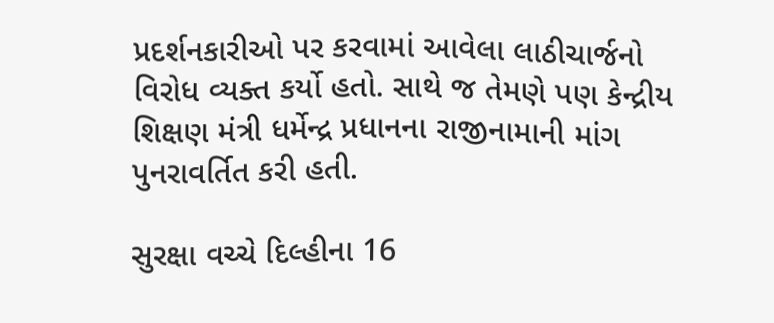પ્રદર્શનકારીઓ પર કરવામાં આવેલા લાઠીચાર્જનો વિરોધ વ્યક્ત કર્યો હતો. સાથે જ તેમણે પણ કેન્દ્રીય શિક્ષણ મંત્રી ધર્મેન્દ્ર પ્રધાનના રાજીનામાની માંગ પુનરાવર્તિત કરી હતી.

સુરક્ષા વચ્ચે દિલ્હીના 16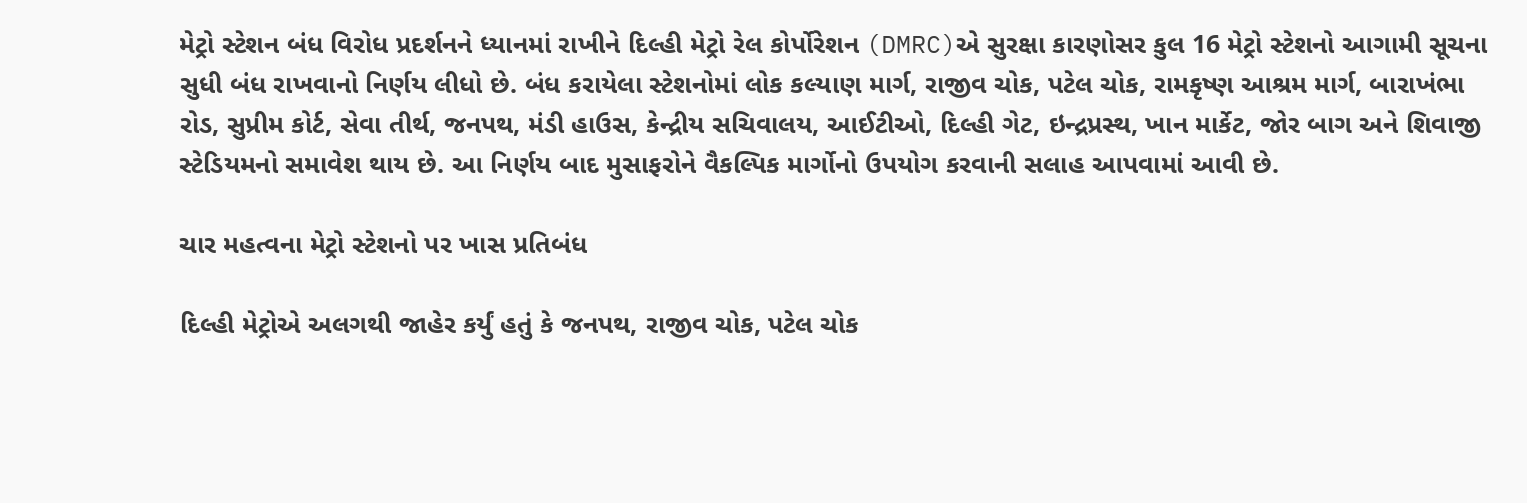મેટ્રો સ્ટેશન બંધ વિરોધ પ્રદર્શનને ધ્યાનમાં રાખીને દિલ્હી મેટ્રો રેલ કોર્પોરેશન (DMRC)એ સુરક્ષા કારણોસર કુલ 16 મેટ્રો સ્ટેશનો આગામી સૂચના સુધી બંધ રાખવાનો નિર્ણય લીધો છે. બંધ કરાયેલા સ્ટેશનોમાં લોક કલ્યાણ માર્ગ, રાજીવ ચોક, પટેલ ચોક, રામકૃષ્ણ આશ્રમ માર્ગ, બારાખંભા રોડ, સુપ્રીમ કોર્ટ, સેવા તીર્થ, જનપથ, મંડી હાઉસ, કેન્દ્રીય સચિવાલય, આઈટીઓ, દિલ્હી ગેટ, ઇન્દ્રપ્રસ્થ, ખાન માર્કેટ, જોર બાગ અને શિવાજી સ્ટેડિયમનો સમાવેશ થાય છે. આ નિર્ણય બાદ મુસાફરોને વૈકલ્પિક માર્ગોનો ઉપયોગ કરવાની સલાહ આપવામાં આવી છે.

ચાર મહત્વના મેટ્રો સ્ટેશનો પર ખાસ પ્રતિબંધ

દિલ્હી મેટ્રોએ અલગથી જાહેર કર્યું હતું કે જનપથ, રાજીવ ચોક, પટેલ ચોક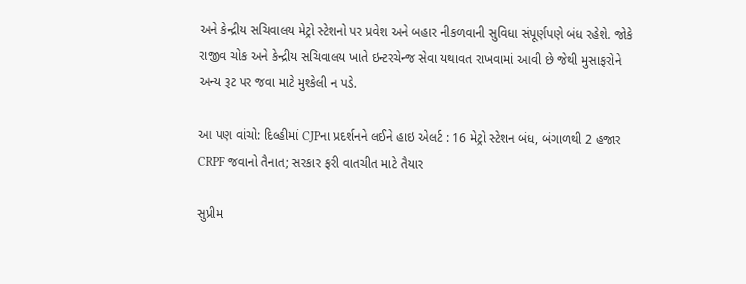અને કેન્દ્રીય સચિવાલય મેટ્રો સ્ટેશનો પર પ્રવેશ અને બહાર નીકળવાની સુવિધા સંપૂર્ણપણે બંધ રહેશે. જોકે રાજીવ ચોક અને કેન્દ્રીય સચિવાલય ખાતે ઇન્ટરચેન્જ સેવા યથાવત રાખવામાં આવી છે જેથી મુસાફરોને અન્ય રૂટ પર જવા માટે મુશ્કેલી ન પડે.

આ પણ વાંચો: દિલ્હીમાં CJPના પ્રદર્શનને લઈને હાઇ એલર્ટ : 16 મેટ્રો સ્ટેશન બંધ, બંગાળથી 2 હજાર CRPF જવાનો તૈનાત; સરકાર ફરી વાતચીત માટે તૈયાર

સુપ્રીમ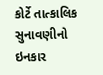કોર્ટે તાત્કાલિક સુનાવણીનો ઇનકાર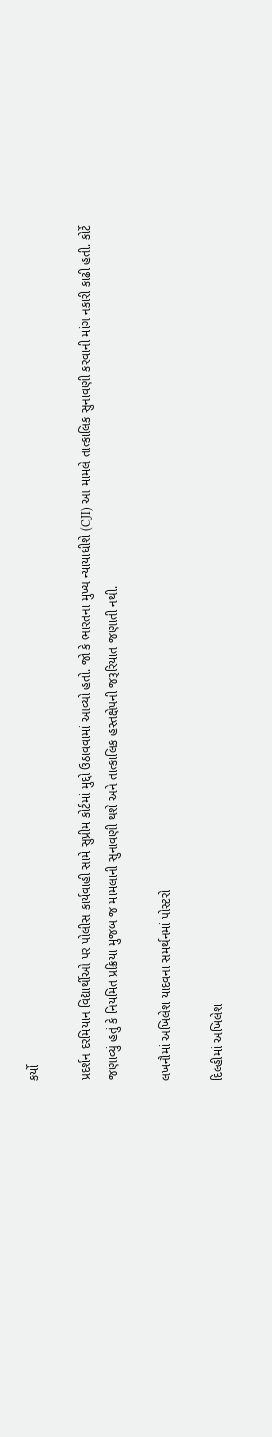કર્યો

પ્રદર્શન દરમિયાન વિદ્યાર્થીઓ પર પોલીસ કાર્યવાહી સામે સુપ્રીમ કોર્ટમાં મુદ્દો ઉઠાવવામાં આવ્યો હતો. જો કે ભારતના મુખ્ય ન્યાયાધીશે (CJI) આ મામલે તાત્કાલિક સુનાવણી કરવાની માંગ નકારી કાઢી હતી. કોર્ટે જણાવ્યું હતું કે નિયમિત પ્રક્રિયા મુજબ જ મામલાની સુનાવણી થશે અને તાત્કાલિક હસ્તક્ષેપની જરૂરિયાત જણાતી નથી.

લખનૌમાં અખિલેશ યાદવના સમર્થનમાં પોસ્ટરો

દિલ્હીમાં અખિલેશ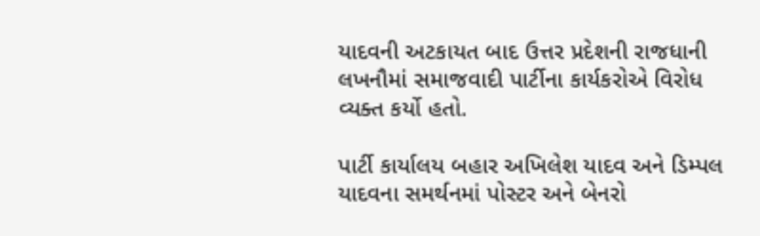યાદવની અટકાયત બાદ ઉત્તર પ્રદેશની રાજધાની લખનૌમાં સમાજવાદી પાર્ટીના કાર્યકરોએ વિરોધ વ્યક્ત કર્યો હતો.

પાર્ટી કાર્યાલય બહાર અખિલેશ યાદવ અને ડિમ્પલ યાદવના સમર્થનમાં પોસ્ટર અને બેનરો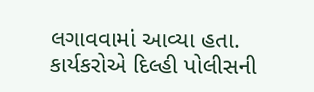લગાવવામાં આવ્યા હતા. કાર્યકરોએ દિલ્હી પોલીસની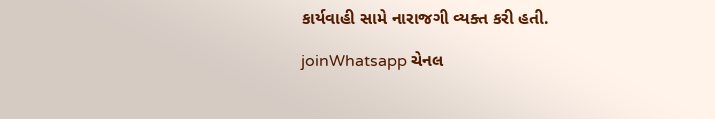કાર્યવાહી સામે નારાજગી વ્યક્ત કરી હતી.

joinWhatsapp ચેનલ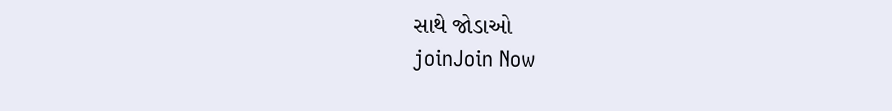સાથે જોડાઓ
joinJoin Now